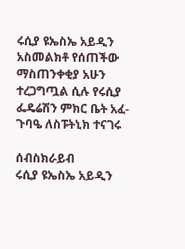ሩሲያ ዩኤስኤ አይዲን አስመልክቶ የሰጠችው ማስጠንቀቂያ አሁን ተረጋግጧል ሲሉ የሩሲያ ፌዴሬሽን ምክር ቤት አፈ-ጉባዔ ለስፑትኒክ ተናገሩ

ሰብስክራይብ
ሩሲያ ዩኤስኤ አይዲን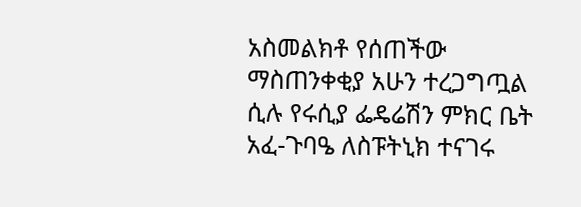አስመልክቶ የሰጠችው ማስጠንቀቂያ አሁን ተረጋግጧል ሲሉ የሩሲያ ፌዴሬሽን ምክር ቤት አፈ-ጉባዔ ለስፑትኒክ ተናገሩ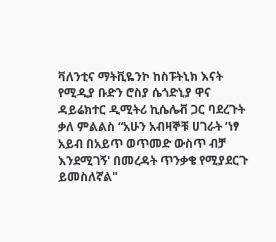ቫለንቲና ማትቪዬንኮ ከስፑትኒክ እናት የሚዲያ ቡድን ሮስያ ሴጎድኒያ ዋና ዳይሬክተር ዲሚትሪ ኪሴሌቭ ጋር ባደረጉት ቃለ ምልልስ “አሁን አብዛኞቹ ሀገራት ‘ነፃ አይብ በአይጥ ወጥመድ ውስጥ ብቻ እንደሚገኝ' በመረዳት ጥንቃቄ የሚያደርጉ ይመስለኛል"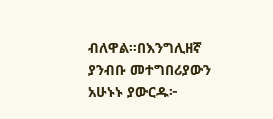ብለዋል።በእንግሊዘኛ ያንብቡ መተግበሪያውን አሁኑኑ ያውርዱ፦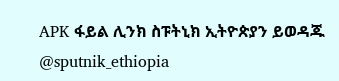APK ፋይል ሊንክ ስፑትኒክ ኢትዮጵያን ይወዳጁ @sputnik_ethiopia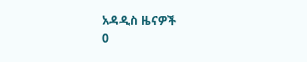አዳዲስ ዜናዎች
0